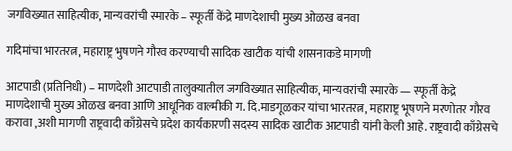जगविख्यात साहित्यीक, मान्यवरांची स्मारके – स्फूर्ती केंद्रे माणदेशाची मुख्य ओळख बनवा

गदिमांचा भारतरत्न, महाराष्ट्र भुषणने गौरव करण्याची सादिक खाटीक यांची शासनाकडे मागणी

आटपाडी (प्रतिनिधी) – माणदेशी आटपाडी तालुक्यातील जगविख्यात साहित्यीक, मान्यवरांची स्मारके — स्फूर्ती केद्रे माणदेशाची मुख्य ओळख बनवा आणि आधूनिक वाल्मीकी ग. दि.माडगूळकर यांचा भारतरत्न, महाराष्ट्र भूषणने मरणोतर गौरव करावा ,अशी मागणी राष्ट्रवादी काँग्रेसचे प्रदेश कार्यकारणी सदस्य सादिक खाटीक आटपाडी यांनी केली आहे. राष्ट्रवादी काँग्रेसचे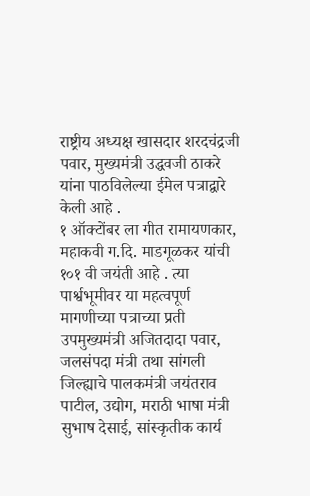राष्ट्रीय अध्यक्ष खासदार शरदचंद्रजी पवार, मुख्यमंत्री उद्धवजी ठाकरे यांना पाठविलेल्या ईमेल पत्राद्वारे केली आहे .
१ ऑक्टोंबर ला गीत रामायणकार, महाकवी ग.दि. माडगूळकर यांची १०१ वी जयंती आहे . त्या पार्श्वभूमीवर या महत्वपूर्ण मागणीच्या पत्राच्या प्रती उपमुख्यमंत्री अजितदादा पवार, जलसंपदा मंत्री तथा सांगली जिल्ह्याचे पालकमंत्री जयंतराव पाटील, उद्योग, मराठी भाषा मंत्री सुभाष देसाई, सांस्कृतीक कार्य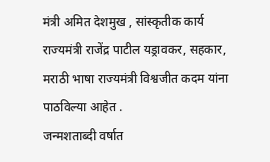मंत्री अमित देशमुख , सांस्कृतीक कार्य राज्यमंत्री राजेंद्र पाटील यड्रावकर, सहकार, मराठी भाषा राज्यमंत्री विश्वजीत कदम यांना पाठविल्या आहेत .
जन्मशताब्दी वर्षात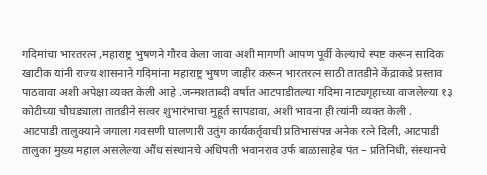गदिमांचा भारतरत्न ,महाराष्ट्र भुषणने गौरव केला जावा अशी मागणी आपण पूर्वी केल्याचे स्पष्ट करून सादिक खाटीक यांनी राज्य शासनाने गदिमांना महाराष्ट्र भुषण जाहीर करून भारतरत्न साठी तातडीने केंद्राकडे प्रस्ताव पाठवावा अशी अपेक्षा व्यक्त केली आहे .जन्मशताब्दी वर्षात आटपाडीतल्या गदिमा नाट्यगृहाच्या वाजलेल्या १३ कोटीच्या चौघड्याला तातडीने सत्वर शुभारंभाचा मुहूर्त सापडावा, अशी भावना ही त्यांनी व्यक्त केली .
आटपाडी तालुक्याने जगाला गवसणी घालणारी उतुंग कार्यकर्तृवाची प्रतिभासंपन्न अनेक रत्ने दिली, आटपाडी तालुका मुख्य महाल असलेल्या औंध संस्थानचे अधिपती भवानराव उर्फ बाळासाहेब पंत – प्रतिनिधी, संस्थानचे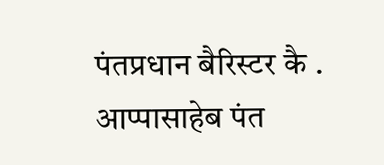पंतप्रधान बैरिस्टर कै . आप्पासाहेब पंत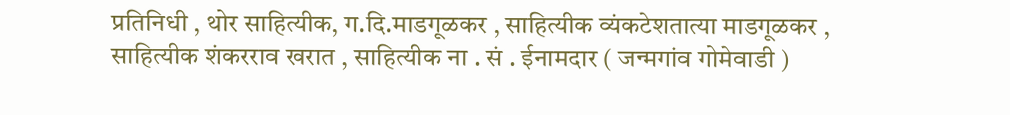प्रतिनिधी , थोर साहित्यीक, ग.दि.माडगूळकर , साहित्यीक व्यंकटेशतात्या माडगूळकर , साहित्यीक शंकरराव खरात , साहित्यीक ना . सं . ईनामदार ( जन्मगांव गोमेवाडी )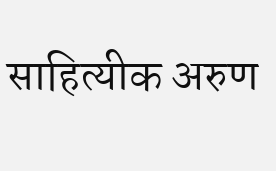साहित्यीक अरुण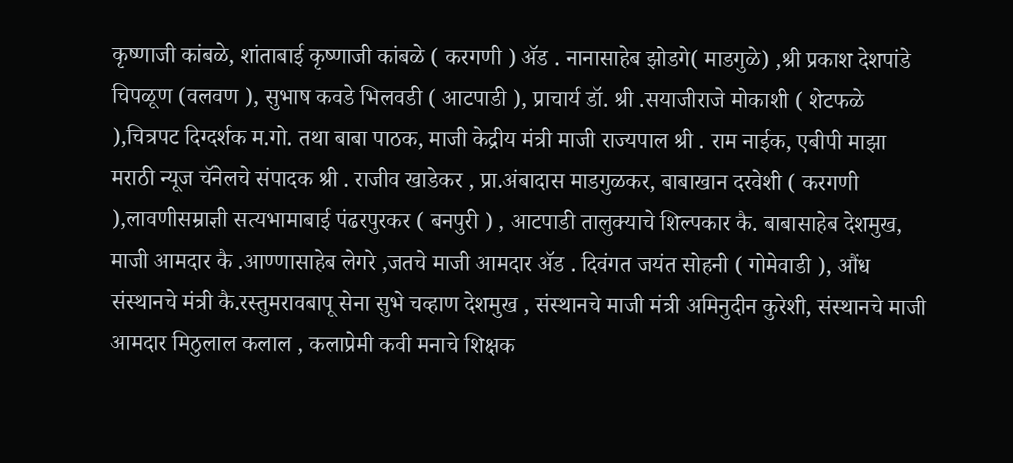कृष्णाजी कांबळे, शांताबाई कृष्णाजी कांबळे ( करगणी ) ॲड . नानासाहेब झोडगे( माडगुळे) ,श्री प्रकाश देशपांडे चिपळूण (वलवण ), सुभाष कवडे भिलवडी ( आटपाडी ), प्राचार्य डॉ. श्री .सयाजीराजे मोकाशी ( शेटफळे ),चित्रपट दिग्दर्शक म.गो. तथा बाबा पाठक, माजी केद्रीय मंत्री माजी राज्यपाल श्री . राम नाईक, एबीपी माझा मराठी न्यूज चॅनेलचे संपादक श्री . राजीव खाडेकर , प्रा.अंबादास माडगुळकर, बाबाखान दरवेशी ( करगणी ),लावणीसम्राज्ञी सत्यभामाबाई पंढरपुरकर ( बनपुरी ) , आटपाडी तालुक्याचे शिल्पकार कै. बाबासाहेब देशमुख, माजी आमदार कै .आण्णासाहेब लेगरे ,जतचे माजी आमदार ॲड . दिवंगत जयंत सोहनी ( गोमेवाडी ), औंध संस्थानचे मंत्री कै.रस्तुमरावबापू सेना सुभे चव्हाण देशमुख , संस्थानचे माजी मंत्री अमिनुदीन कुरेशी, संस्थानचे माजी आमदार मिठुलाल कलाल , कलाप्रेमी कवी मनाचे शिक्षक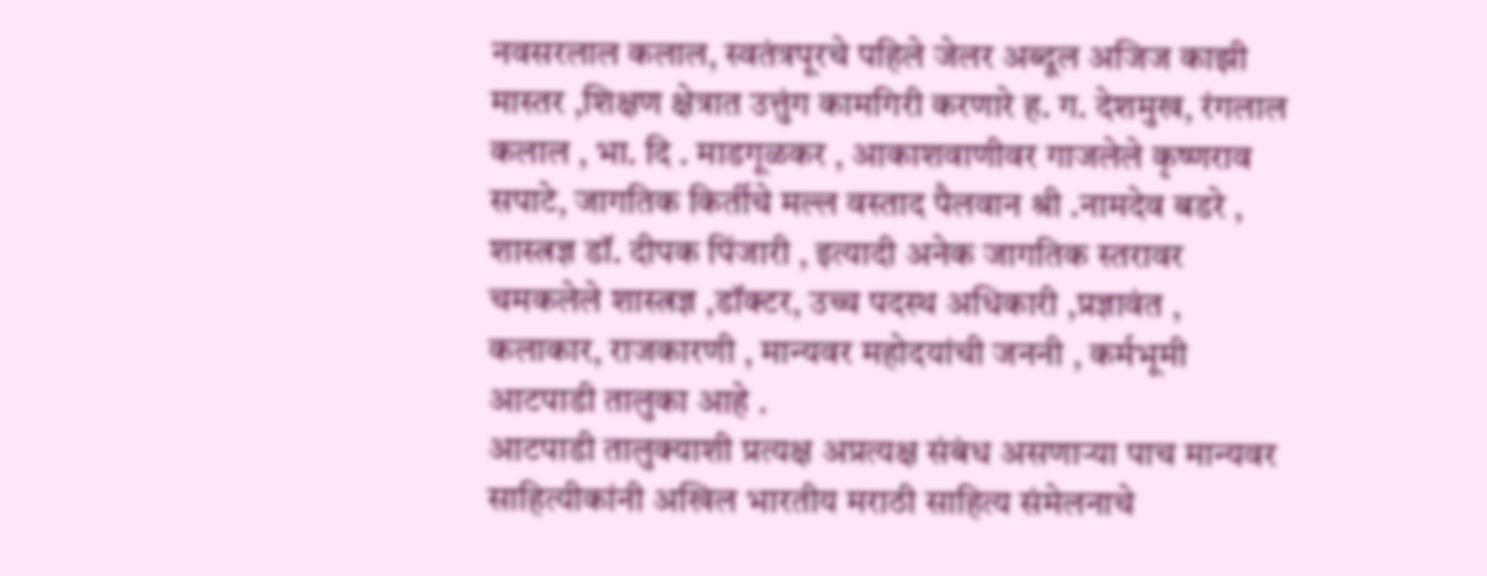नवसरलाल कलाल, स्वतंत्रपूरचे पहिले जेलर अब्दूल अजिज काझी मास्तर ,शिक्षण क्षेत्रात उत्तुंग कामगिरी करणारे ह. ग. देशमुख, रंगलाल कलाल , भा. दि . माडगूळकर , आकाशवाणीवर गाजलेले कृष्णराव सपाटे, जागतिक किर्तीचे मल्ल वस्ताद पैलवान श्री .नामदेव बडरे , शास्त्रज्ञ डॉ. दीपक पिंजारी , इत्यादी अनेक जागतिक स्तरावर चमकलेले शास्त्रज्ञ ,डॉक्टर, उच्च पदस्थ अधिकारी ,प्रज्ञावंत , कलाकार, राजकारणी , मान्यवर महोदयांची जननी , कर्मभूमी आटपाडी तालुका आहे .
आटपाडी तालुक्याशी प्रत्यक्ष अप्रत्यक्ष संबंध असणाऱ्या पाच मान्यवर साहित्यीकांनी अखिल भारतीय मराठी साहित्य संमेलनाचे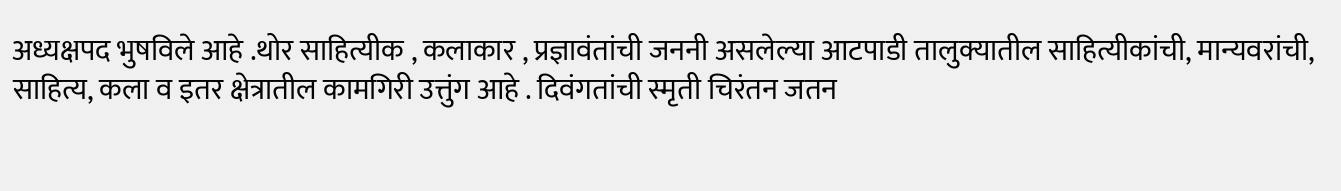अध्यक्षपद भुषविले आहे .थोर साहित्यीक , कलाकार , प्रज्ञावंतांची जननी असलेल्या आटपाडी तालुक्यातील साहित्यीकांची, मान्यवरांची, साहित्य, कला व इतर क्षेत्रातील कामगिरी उत्तुंग आहे . दिवंगतांची स्मृती चिरंतन जतन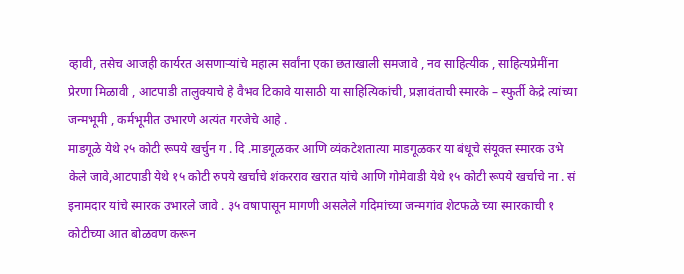व्हावी, तसेच आजही कार्यरत असणाऱ्यांचे महात्म सर्वांना एका छताखाली समजावे , नव साहित्यीक , साहित्यप्रेमींना प्रेरणा मिळावी , आटपाडी तालुक्याचे हे वैभव टिकावे यासाठी या साहित्यिकांची, प्रज्ञावंताची स्मारके – स्फुर्ती केद्रे त्यांच्या जन्मभूमी , कर्मभूमीत उभारणे अत्यंत गरजेचे आहे .
माडगूळे येथे २५ कोटी रूपये खर्चुन ग . दि .माडगूळकर आणि व्यंकटेशतात्या माडगूळकर या बंधूचे संयूक्त स्मारक उभे केले जावे,आटपाडी येथे १५ कोटी रुपये खर्चाचे शंकरराव खरात यांचे आणि गोमेवाडी येथे १५ कोटी रूपये खर्चाचे ना . सं इनामदार यांचे स्मारक उभारले जावे . ३५ वषापासून मागणी असलेले गदिमांच्या जन्मगांव शेटफळे च्या स्मारकाची १ कोटीच्या आत बोळवण करून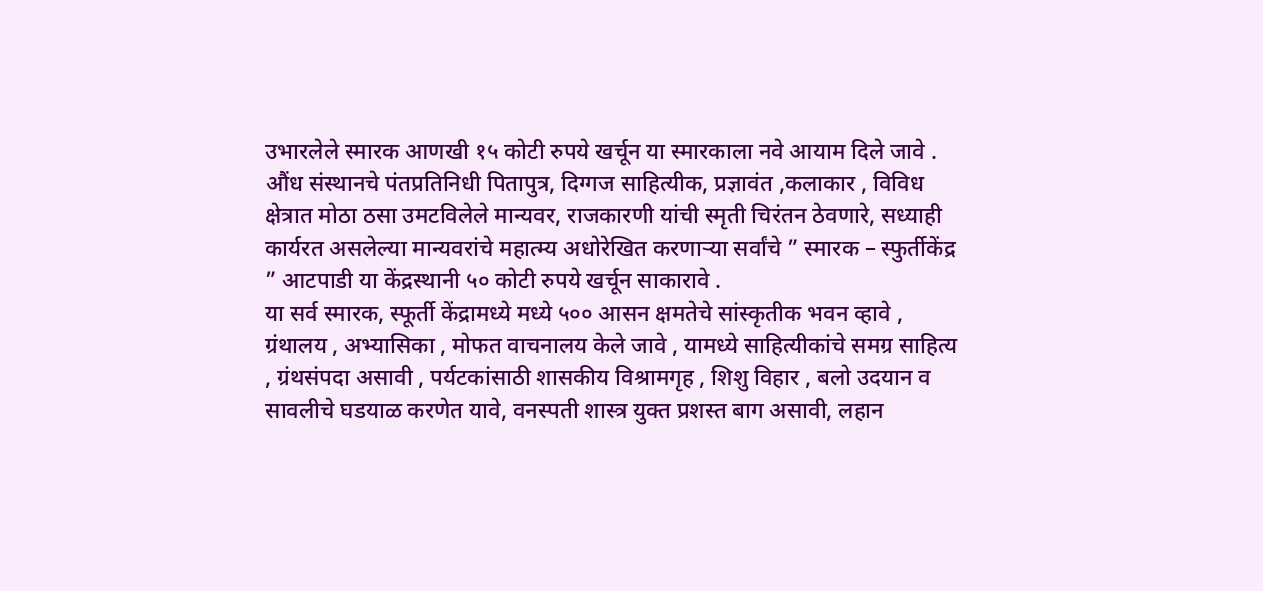उभारलेले स्मारक आणखी १५ कोटी रुपये खर्चून या स्मारकाला नवे आयाम दिले जावे .
औंध संस्थानचे पंतप्रतिनिधी पितापुत्र, दिग्गज साहित्यीक, प्रज्ञावंत ,कलाकार , विविध क्षेत्रात मोठा ठसा उमटविलेले मान्यवर, राजकारणी यांची स्मृती चिरंतन ठेवणारे, सध्याही कार्यरत असलेल्या मान्यवरांचे महात्म्य अधोरेखित करणाऱ्या सर्वांचे ” स्मारक – स्फुर्तीकेंद्र ” आटपाडी या केंद्रस्थानी ५० कोटी रुपये खर्चून साकारावे .
या सर्व स्मारक, स्फूर्ती केंद्रामध्ये मध्ये ५०० आसन क्षमतेचे सांस्कृतीक भवन व्हावे , ग्रंथालय , अभ्यासिका , मोफत वाचनालय केले जावे , यामध्ये साहित्यीकांचे समग्र साहित्य , ग्रंथसंपदा असावी , पर्यटकांसाठी शासकीय विश्रामगृह , शिशु विहार , बलो उदयान व सावलीचे घडयाळ करणेत यावे, वनस्पती शास्त्र युक्त प्रशस्त बाग असावी, लहान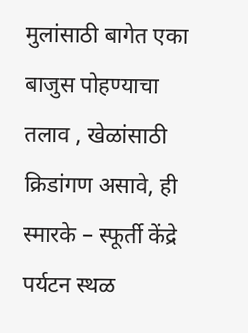मुलांसाठी बागेत एका बाजुस पोहण्याचा तलाव , खेळांसाठी क्रिडांगण असावे, ही स्मारके – स्फूर्ती केंद्रे पर्यटन स्थळ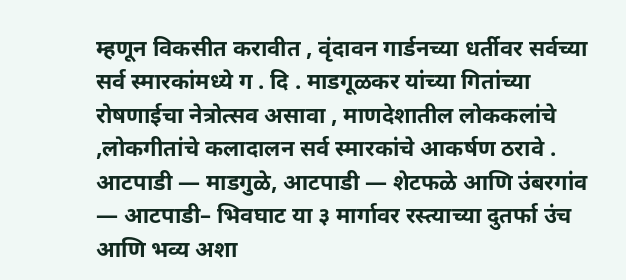म्हणून विकसीत करावीत , वृंदावन गार्डनच्या धर्तीवर सर्वच्या सर्व स्मारकांमध्ये ग . दि . माडगूळकर यांच्या गितांच्या रोषणाईचा नेत्रोत्सव असावा , माणदेशातील लोककलांचे ,लोकगीतांचे कलादालन सर्व स्मारकांचे आकर्षण ठरावे .
आटपाडी — माडगुळे, आटपाडी — शेटफळे आणि उंबरगांव — आटपाडी– भिवघाट या ३ मार्गावर रस्त्याच्या दुतर्फा उंच आणि भव्य अशा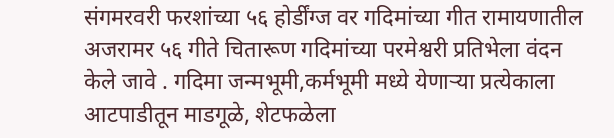संगमरवरी फरशांच्या ५६ होर्डींग्ज वर गदिमांच्या गीत रामायणातील अजरामर ५६ गीते चितारूण गदिमांच्या परमेश्वरी प्रतिभेला वंदन केले जावे . गदिमा जन्मभूमी,कर्मभूमी मध्ये येणाऱ्या प्रत्येकाला आटपाडीतून माडगूळे, शेटफळेला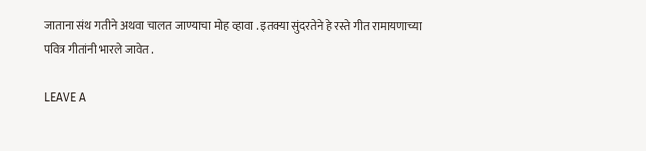जाताना संथ गतीने अथवा चालत जाण्याचा मोह व्हावा . इतक्या सुंदरतेने हे रस्ते गीत रामायणाच्या पवित्र गीतांनी भारले जावेत .

LEAVE A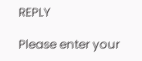REPLY

Please enter your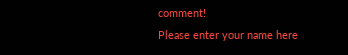comment!
Please enter your name here